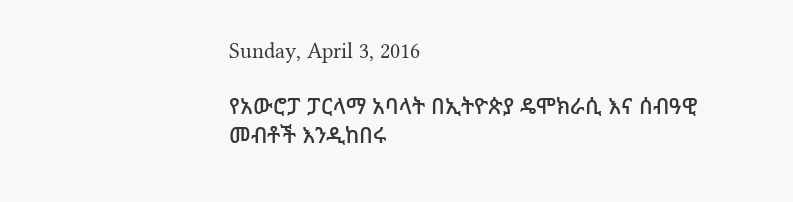Sunday, April 3, 2016

የአውሮፓ ፓርላማ አባላት በኢትዮጵያ ዴሞክራሲ እና ሰብዓዊ መብቶች እንዲከበሩ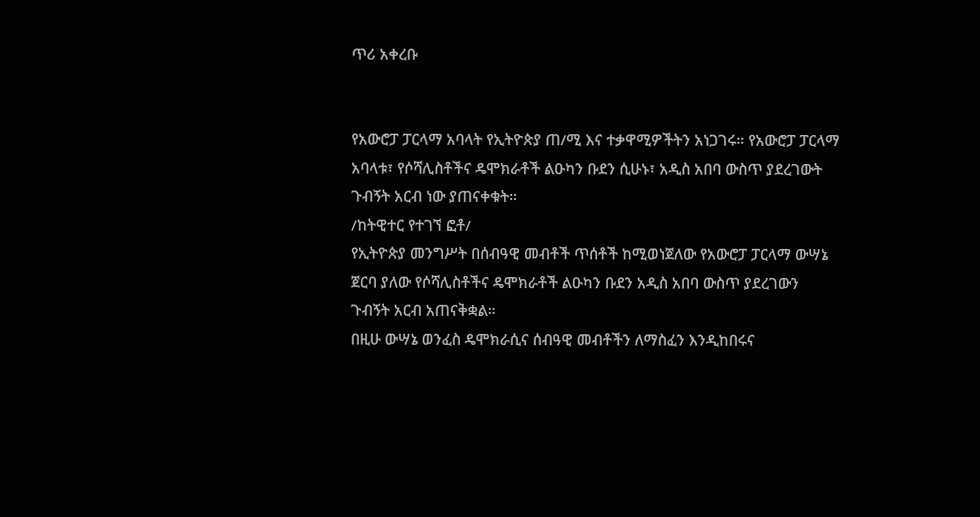ጥሪ አቀረቡ


የአውሮፓ ፓርላማ አባላት የኢትዮጵያ ጠ/ሚ እና ተቃዋሚዎችትን አነጋገሩ። የአውሮፓ ፓርላማ አባላቱ፣ የሶሻሊስቶችና ዴሞክራቶች ልዑካን ቡደን ሲሁኑ፣ አዲስ አበባ ውስጥ ያደረገውት ጉብኝት አርብ ነው ያጠናቀቁት።
/ከትዊተር የተገኘ ፎቶ/
የኢትዮጵያ መንግሥት በሰብዓዊ መብቶች ጥሰቶች ከሚወነጀለው የአውሮፓ ፓርላማ ውሣኔ ጀርባ ያለው የሶሻሊስቶችና ዴሞክራቶች ልዑካን ቡደን አዲስ አበባ ውስጥ ያደረገውን ጉብኝት አርብ አጠናቅቋል።
በዚሁ ውሣኔ ወንፈስ ዴሞክራሲና ሰብዓዊ መብቶችን ለማስፈን እንዲከበሩና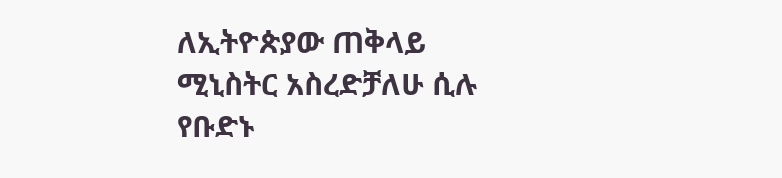ለኢትዮጵያው ጠቅላይ ሚኒስትር አስረድቻለሁ ሲሉ የቡድኑ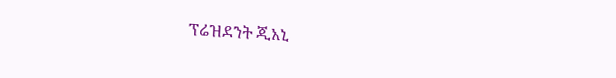ፕሬዝደንት ጂአኒ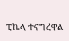ፒኬላ ተናግረዋል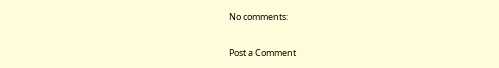No comments:

Post a Comment